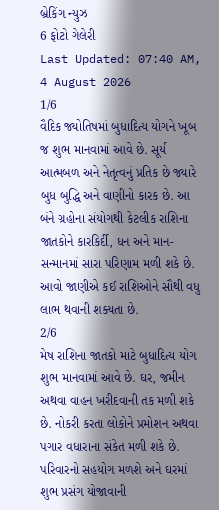બ્રેકિંગ ન્યુઝ
6 ફોટો ગેલેરી
Last Updated: 07:40 AM, 4 August 2026
1/6
વૈદિક જ્યોતિષમાં બુધાદિત્ય યોગને ખૂબ જ શુભ માનવામાં આવે છે. સૂર્ય આત્મબળ અને નેતૃત્વનું પ્રતિક છે જ્યારે બુધ બુદ્ધિ અને વાણીનો કારક છે. આ બંને ગ્રહોના સંયોગથી કેટલીક રાશિના જાતકોને કારકિર્દી, ધન અને માન-સન્માનમાં સારા પરિણામ મળી શકે છે. આવો જાણીએ કઈ રાશિઓને સૌથી વધુ લાભ થવાની શક્યતા છે.
2/6
મેષ રાશિના જાતકો માટે બુધાદિત્ય યોગ શુભ માનવામાં આવે છે. ઘર, જમીન અથવા વાહન ખરીદવાની તક મળી શકે છે. નોકરી કરતા લોકોને પ્રમોશન અથવા પગાર વધારાના સંકેત મળી શકે છે. પરિવારનો સહયોગ મળશે અને ઘરમાં શુભ પ્રસંગ યોજાવાની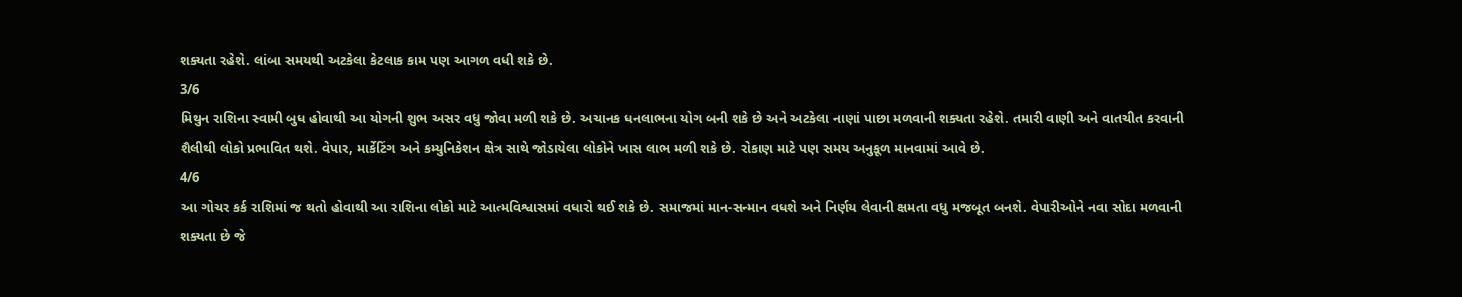શક્યતા રહેશે. લાંબા સમયથી અટકેલા કેટલાક કામ પણ આગળ વધી શકે છે.
3/6
મિથુન રાશિના સ્વામી બુધ હોવાથી આ યોગની શુભ અસર વધુ જોવા મળી શકે છે. અચાનક ધનલાભના યોગ બની શકે છે અને અટકેલા નાણાં પાછા મળવાની શક્યતા રહેશે. તમારી વાણી અને વાતચીત કરવાની શૈલીથી લોકો પ્રભાવિત થશે. વેપાર, માર્કેટિંગ અને કમ્યુનિકેશન ક્ષેત્ર સાથે જોડાયેલા લોકોને ખાસ લાભ મળી શકે છે. રોકાણ માટે પણ સમય અનુકૂળ માનવામાં આવે છે.
4/6
આ ગોચર કર્ક રાશિમાં જ થતો હોવાથી આ રાશિના લોકો માટે આત્મવિશ્વાસમાં વધારો થઈ શકે છે. સમાજમાં માન-સન્માન વધશે અને નિર્ણય લેવાની ક્ષમતા વધુ મજબૂત બનશે. વેપારીઓને નવા સોદા મળવાની શક્યતા છે જે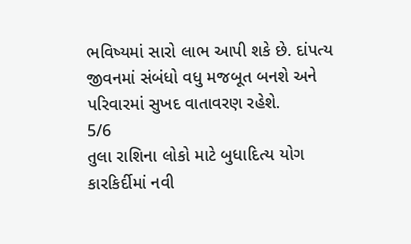ભવિષ્યમાં સારો લાભ આપી શકે છે. દાંપત્ય જીવનમાં સંબંધો વધુ મજબૂત બનશે અને પરિવારમાં સુખદ વાતાવરણ રહેશે.
5/6
તુલા રાશિના લોકો માટે બુધાદિત્ય યોગ કારકિર્દીમાં નવી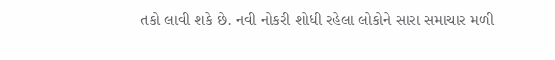તકો લાવી શકે છે. નવી નોકરી શોધી રહેલા લોકોને સારા સમાચાર મળી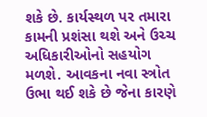શકે છે. કાર્યસ્થળ પર તમારા કામની પ્રશંસા થશે અને ઉચ્ચ અધિકારીઓનો સહયોગ મળશે. આવકના નવા સ્ત્રોત ઉભા થઈ શકે છે જેના કારણે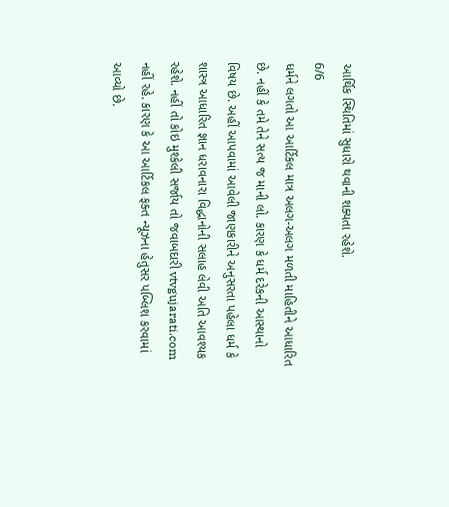આર્થિક સ્થિતિમાં સુધારો થવાની શક્યતા રહેશે.
6/6
ધર્મને લગતો આ આર્ટિકલ માત્ર અલગ-અલગ મળતી માહિતીને આધારિત છે. નહીં કે તમે તેને સત્ય જ માની લો. કારણ કે ધર્મ દરેકની આસ્થાનો વિષય છે. અહીં આપવામાં આવેલી જાણકારીને અનુસરતા પહેલા ધર્મ કે શાસ્ત્ર આધારિત જ્ઞાન ધરાવનારા વિદ્ધાનોની સલાહ લેવી અતિ આવશ્યક રહેશે. નહીં તો કોઇ મુશ્કેલી સર્જાય તો જવાબદારી vtvgujarati.com નહીં રહે. કારણ કે આ આર્ટિકલ ફક્ત ન્યૂઝના હેતુસર પબ્લિશ કરવામાં આવ્યો છે.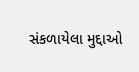સંકળાયેલા મુદ્દાઓ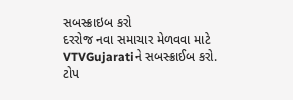સબસ્ક્રાઇબ કરો
દરરોજ નવા સમાચાર મેળવવા માટે VTVGujaratiને સબસ્ક્રાઈબ કરો.
ટોપ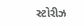સ્ટોરીઝ